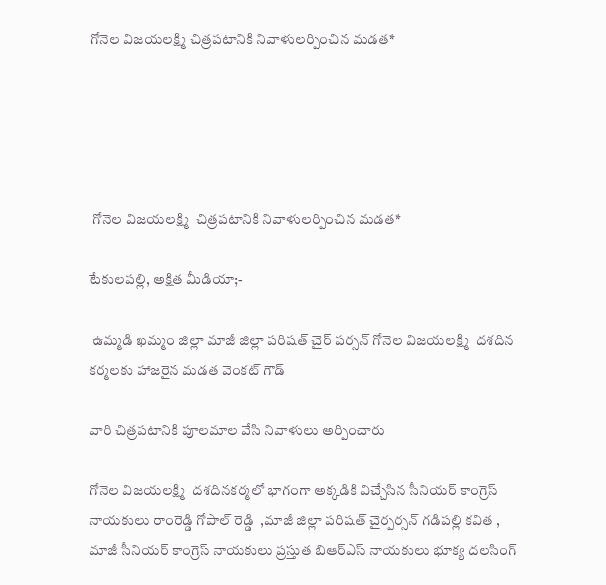గోనెల విజయలక్ష్మి చిత్రపటానికి నివాళులర్పించిన మడత*





 గోనెల విజయలక్ష్మి  చిత్రపటానికి నివాళులర్పించిన మడత*

టేకులపల్లి, అక్షిత మీడియా;-

 ఉమ్మడి ఖమ్మం జిల్లా మాజీ జిల్లా పరిషత్ చైర్ పర్సన్ గోనెల విజయలక్ష్మి  దశదిన కర్మలకు హాజరైన మడత వెంకట్ గౌడ్

వారి చిత్రపటానికి పూలమాల వేసి నివాళులు అర్పించారు

గోనెల విజయలక్ష్మి  దశదినకర్మలో భాగంగా అక్కడికి విచ్చేసిన సీనియర్ కాంగ్రెస్ నాయకులు రాంరెడ్డి గోపాల్ రెడ్డి  ,మాజీ జిల్లా పరిషత్ చైర్పర్సన్ గడిపల్లి కవిత , మాజీ సీనియర్ కాంగ్రెస్ నాయకులు ప్రస్తుత బిఆర్ఎస్ నాయకులు భూక్య దలసింగ్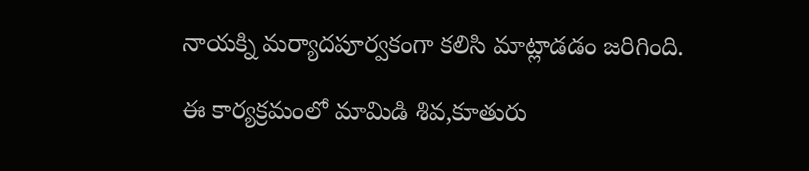నాయక్ని మర్యాదపూర్వకంగా కలిసి మాట్లాడడం జరిగింది.

ఈ కార్యక్రమంలో మామిడి శివ,కూతురు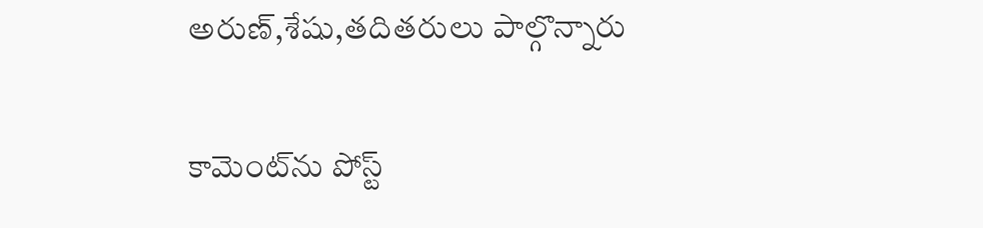అరుణ్,శేషు,తదితరులు పాల్గొన్నారు

కామెంట్‌ను పోస్ట్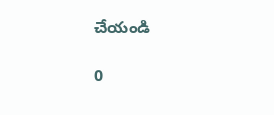చేయండి

0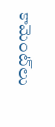కామెంట్‌లు